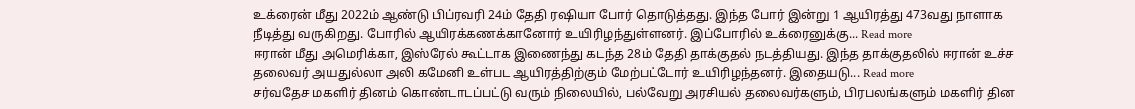உக்ரைன் மீது 2022ம் ஆண்டு பிப்ரவரி 24ம் தேதி ரஷியா போர் தொடுத்தது. இந்த போர் இன்று 1 ஆயிரத்து 473வது நாளாக நீடித்து வருகிறது. போரில் ஆயிரக்கணக்கானோர் உயிரிழந்துள்ளனர். இப்போரில் உக்ரைனுக்கு... Read more
ஈரான் மீது அமெரிக்கா, இஸ்ரேல் கூட்டாக இணைந்து கடந்த 28ம் தேதி தாக்குதல் நடத்தியது. இந்த தாக்குதலில் ஈரான் உச்ச தலைவர் அயதுல்லா அலி கமேனி உள்பட ஆயிரத்திற்கும் மேற்பட்டோர் உயிரிழந்தனர். இதையடு... Read more
சர்வதேச மகளிர் தினம் கொண்டாடப்பட்டு வரும் நிலையில், பல்வேறு அரசியல் தலைவர்களும், பிரபலங்களும் மகளிர் தின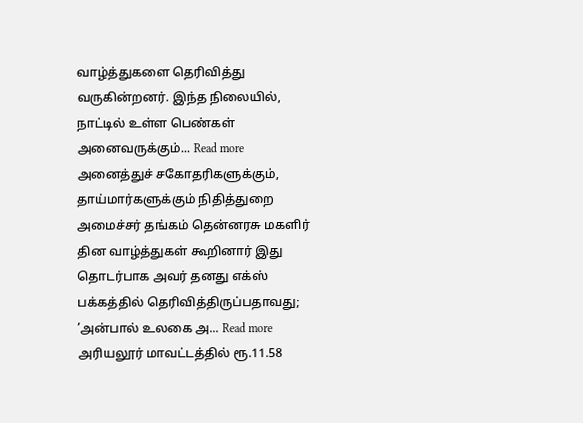வாழ்த்துகளை தெரிவித்து வருகின்றனர். இந்த நிலையில், நாட்டில் உள்ள பெண்கள் அனைவருக்கும்... Read more
அனைத்துச் சகோதரிகளுக்கும், தாய்மார்களுக்கும் நிதித்துறை அமைச்சர் தங்கம் தென்னரசு மகளிர் தின வாழ்த்துகள் கூறினார் இது தொடர்பாக அவர் தனது எக்ஸ் பக்கத்தில் தெரிவித்திருப்பதாவது; ’அன்பால் உலகை அ... Read more
அரியலூர் மாவட்டத்தில் ரூ.11.58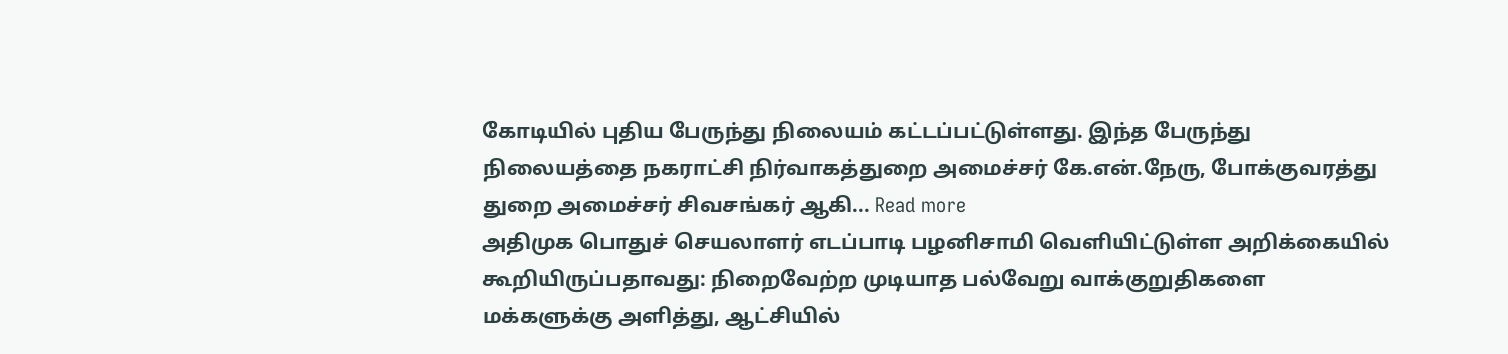கோடியில் புதிய பேருந்து நிலையம் கட்டப்பட்டுள்ளது. இந்த பேருந்து நிலையத்தை நகராட்சி நிர்வாகத்துறை அமைச்சர் கே.என்.நேரு, போக்குவரத்து துறை அமைச்சர் சிவசங்கர் ஆகி... Read more
அதிமுக பொதுச் செயலாளர் எடப்பாடி பழனிசாமி வெளியிட்டுள்ள அறிக்கையில் கூறியிருப்பதாவது: நிறைவேற்ற முடியாத பல்வேறு வாக்குறுதிகளை மக்களுக்கு அளித்து, ஆட்சியில்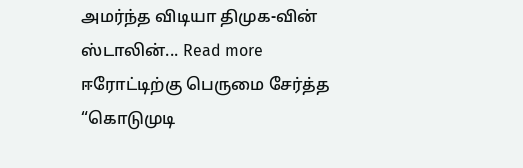அமர்ந்த விடியா திமுக-வின் ஸ்டாலின்... Read more
ஈரோட்டிற்கு பெருமை சேர்த்த “கொடுமுடி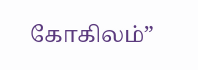கோகிலம்”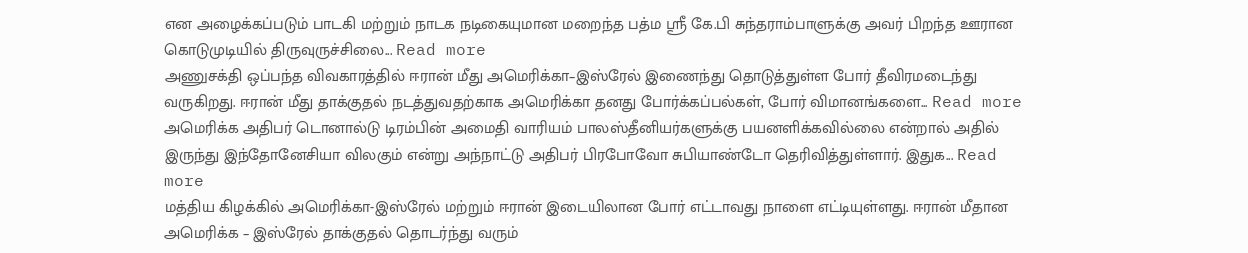என அழைக்கப்படும் பாடகி மற்றும் நாடக நடிகையுமான மறைந்த பத்ம ஸ்ரீ கே.பி சுந்தராம்பாளுக்கு அவர் பிறந்த ஊரான கொடுமுடியில் திருவுருச்சிலை... Read more
அணுசக்தி ஒப்பந்த விவகாரத்தில் ஈரான் மீது அமெரிக்கா–இஸ்ரேல் இணைந்து தொடுத்துள்ள போர் தீவிரமடைந்து வருகிறது. ஈரான் மீது தாக்குதல் நடத்துவதற்காக அமெரிக்கா தனது போர்க்கப்பல்கள், போர் விமானங்களை... Read more
அமெரிக்க அதிபர் டொனால்டு டிரம்பின் அமைதி வாரியம் பாலஸ்தீனியர்களுக்கு பயனளிக்கவில்லை என்றால் அதில் இருந்து இந்தோனேசியா விலகும் என்று அந்நாட்டு அதிபர் பிரபோவோ சுபியாண்டோ தெரிவித்துள்ளார். இதுக... Read more
மத்திய கிழக்கில் அமெரிக்கா-இஸ்ரேல் மற்றும் ஈரான் இடையிலான போர் எட்டாவது நாளை எட்டியுள்ளது. ஈரான் மீதான அமெரிக்க – இஸ்ரேல் தாக்குதல் தொடர்ந்து வரும்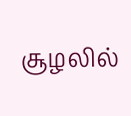சூழலில்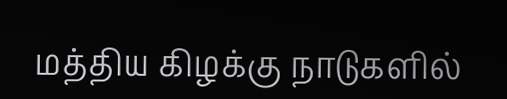மத்திய கிழக்கு நாடுகளில்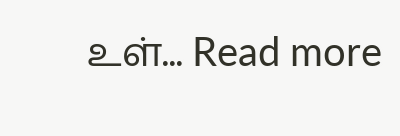உள்... Read more